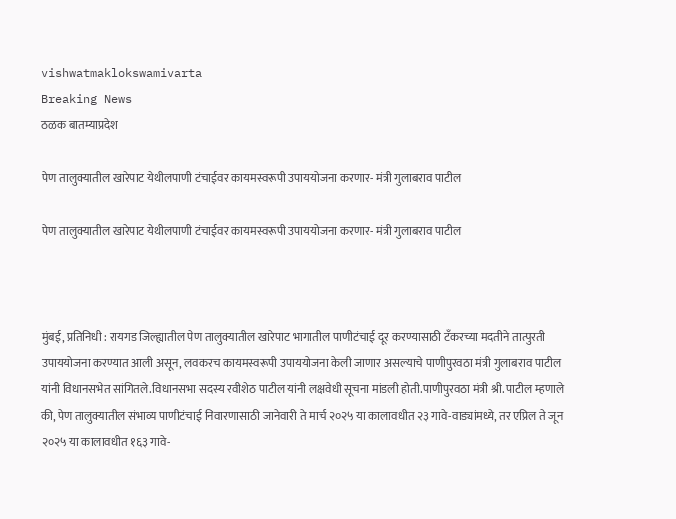vishwatmaklokswamivarta
Breaking News
ठळक बातम्याप्रदेश

पेण तालुक्यातील खारेपाट येथीलपाणी टंचाईवर कायमस्वरूपी उपाययोजना करणार- मंत्री गुलाबराव पाटील

पेण तालुक्यातील खारेपाट येथीलपाणी टंचाईवर कायमस्वरूपी उपाययोजना करणार- मंत्री गुलाबराव पाटील



मुंबई, प्रतिनिधी : रायगड जिल्ह्यातील पेण तालुक्यातील खारेपाट भागातील पाणीटंचाई दूर करण्यासाठी टँकरच्या मदतीने तात्पुरती उपाययोजना करण्यात आली असून, लवकरच कायमस्वरूपी उपाययोजना केली जाणार असल्याचे पाणीपुरवठा मंत्री गुलाबराव पाटील यांनी विधानसभेत सांगितले.विधानसभा सदस्य रवीशेठ पाटील यांनी लक्षवेधी सूचना मांडली होती.पाणीपुरवठा मंत्री श्री. पाटील म्हणाले की, पेण तालुक्यातील संभाव्य पाणीटंचाई निवारणासाठी जानेवारी ते मार्च २०२५ या कालावधीत २३ गावे-वाड्यांमध्ये, तर एप्रिल ते जून २०२५ या कालावधीत १६३ गावे-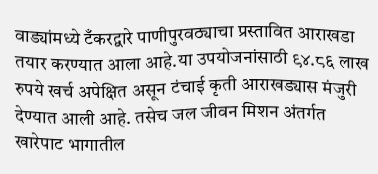वाड्यांमध्ये टँकरद्वारे पाणीपुरवठ्याचा प्रस्तावित आराखडा तयार करण्यात आला आहे.या उपयोजनांसाठी ९४.८६ लाख रुपये खर्च अपेक्षित असून टंचाई कृती आराखड्यास मंजुरी देण्यात आली आहे. तसेच जल जीवन मिशन अंतर्गत खारेपाट भागातील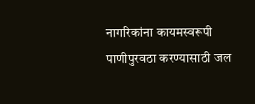नागरिकांना कायमस्वरूपी पाणीपुरवठा करण्यासाठी जल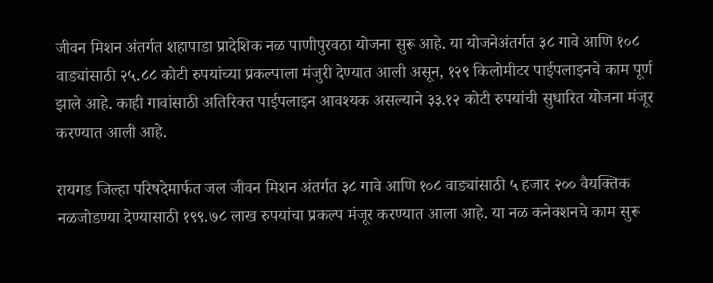जीवन मिशन अंतर्गत शहापाडा प्रादेशिक नळ पाणीपुरवठा योजना सुरू आहे. या योजनेअंतर्गत ३८ गावे आणि १०८ वाड्यांसाठी २५.८८ कोटी रुपयांच्या प्रकल्पाला मंजुरी देण्यात आली असून, १२९ किलोमीटर पाईपलाइनचे काम पूर्ण झाले आहे. काही गावांसाठी अतिरिक्त पाईपलाइन आवश्यक असल्याने ३३.१२ कोटी रुपयांची सुधारित योजना मंजूर करण्यात आली आहे.

रायगड जिल्हा परिषदेमार्फत जल जीवन मिशन अंतर्गत ३८ गावे आणि १०८ वाड्यांसाठी ५ हजार २०० वैयक्तिक नळजोडण्या देण्यासाठी १९९.७८ लाख रुपयांचा प्रकल्प मंजूर करण्यात आला आहे. या नळ कनेक्शनचे काम सुरू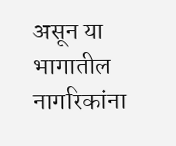असून या भागातील नागरिकांना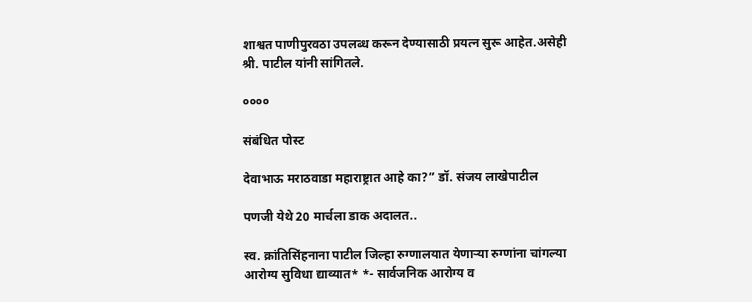शाश्वत पाणीपुरवठा उपलब्ध करून देण्यासाठी प्रयत्न सुरू आहेत.असेही श्री. पाटील यांनी सांगितले.

००००

संबंधित पोस्ट

देवाभाऊ मराठवाडा महाराष्ट्रात आहे का?” डॉ. संजय लाखेपाटील

पणजी येथे 20 मार्चला डाक अदालत..

स्व. क्रांतिसिंहनाना पाटील जिल्हा रुग्णालयात येणाऱ्या रुग्णांना चांगल्या आरोग्य सुविधा द्याव्यात* *- सार्वजनिक आरोग्य व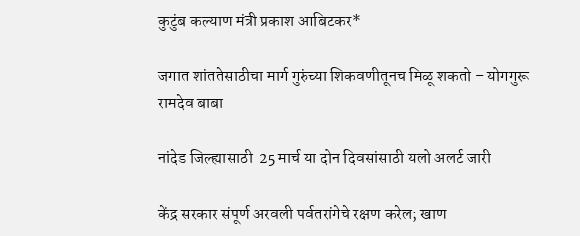कुटुंब कल्याण मंत्री प्रकाश आबिटकर*

जगात शांततेसाठीचा मार्ग गुरुंच्या शिकवणीतूनच मिळू शकतो – योगगुरू रामदेव बाबा

नांदेड जिल्ह्यासाठी  25 मार्च या दोन दिवसांसाठी यलो अलर्ट जारी

केंद्र सरकार संपूर्ण अरवली पर्वतरांगेचे रक्षण करेल; खाण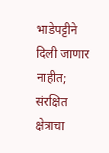भाडेपट्टीने दिली जाणार नाहीत; संरक्षित क्षेत्राचा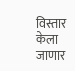विस्तार केला जाणार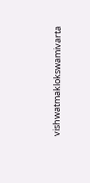vishwatmaklokswamivarta